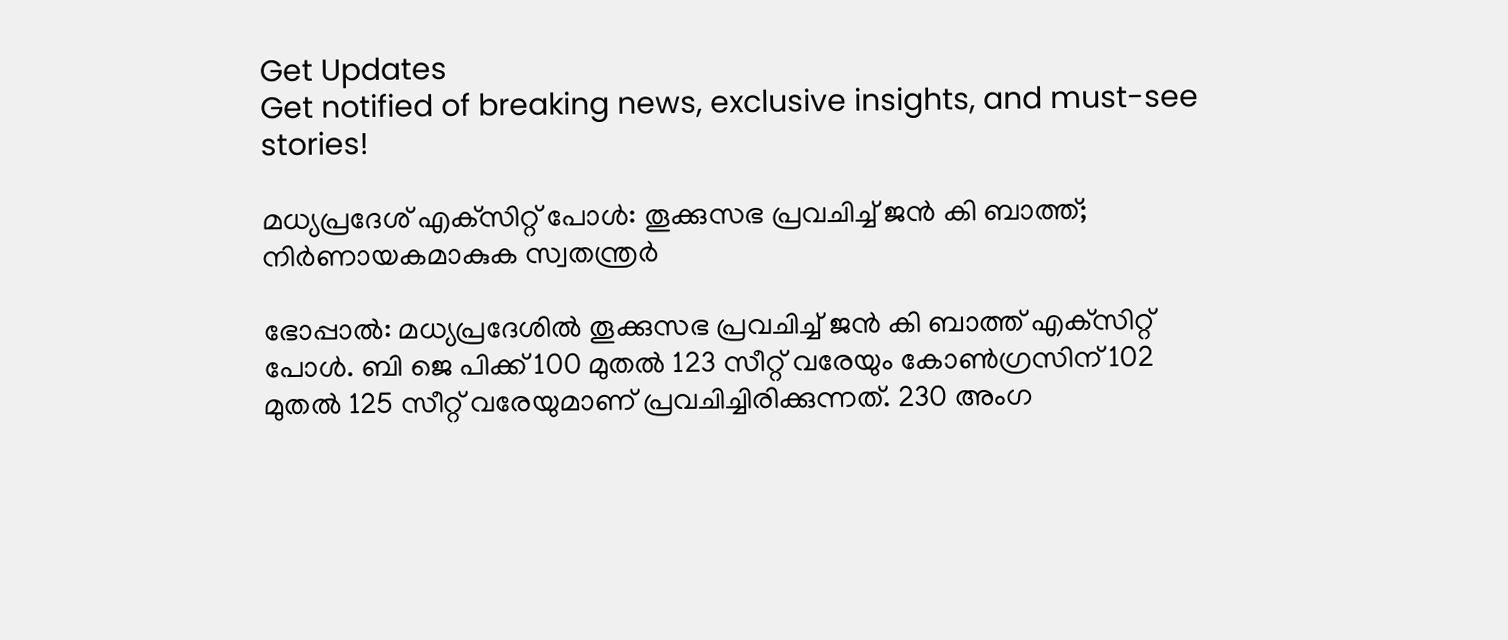Get Updates
Get notified of breaking news, exclusive insights, and must-see stories!

മധ്യപ്രദേശ് എക്‌സിറ്റ് പോള്‍: തൂക്കുസഭ പ്രവചിച്ച് ജന്‍ കി ബാത്ത്; നിര്‍ണായകമാകുക സ്വതന്ത്രര്‍

ഭോപ്പാല്‍: മധ്യപ്രദേശില്‍ തൂക്കുസഭ പ്രവചിച്ച് ജന്‍ കി ബാത്ത് എക്‌സിറ്റ് പോള്‍. ബി ജെ പിക്ക് 100 മുതല്‍ 123 സീറ്റ് വരേയും കോണ്‍ഗ്രസിന് 102 മുതല്‍ 125 സീറ്റ് വരേയുമാണ് പ്രവചിച്ചിരിക്കുന്നത്. 230 അംഗ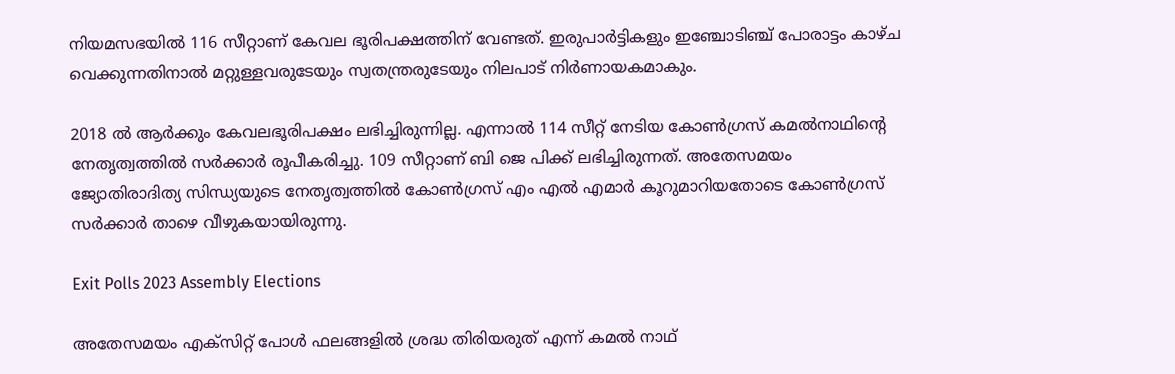നിയമസഭയില്‍ 116 സീറ്റാണ് കേവല ഭൂരിപക്ഷത്തിന് വേണ്ടത്. ഇരുപാര്‍ട്ടികളും ഇഞ്ചോടിഞ്ച് പോരാട്ടം കാഴ്ച വെക്കുന്നതിനാല്‍ മറ്റുള്ളവരുടേയും സ്വതന്ത്രരുടേയും നിലപാട് നിര്‍ണായകമാകും.

2018 ല്‍ ആര്‍ക്കും കേവലഭൂരിപക്ഷം ലഭിച്ചിരുന്നില്ല. എന്നാല്‍ 114 സീറ്റ് നേടിയ കോണ്‍ഗ്രസ് കമല്‍നാഥിന്റെ നേതൃത്വത്തില്‍ സര്‍ക്കാര്‍ രൂപീകരിച്ചു. 109 സീറ്റാണ് ബി ജെ പിക്ക് ലഭിച്ചിരുന്നത്. അതേസമയം ജ്യോതിരാദിത്യ സിന്ധ്യയുടെ നേതൃത്വത്തില്‍ കോണ്‍ഗ്രസ് എം എല്‍ എമാര്‍ കൂറുമാറിയതോടെ കോണ്‍ഗ്രസ് സര്‍ക്കാര്‍ താഴെ വീഴുകയായിരുന്നു.

Exit Polls 2023 Assembly Elections

അതേസമയം എക്‌സിറ്റ് പോള്‍ ഫലങ്ങളില്‍ ശ്രദ്ധ തിരിയരുത് എന്ന് കമല്‍ നാഥ്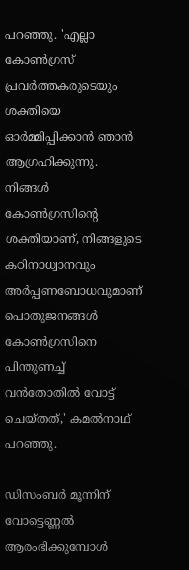പറഞ്ഞു. 'എല്ലാ കോണ്‍ഗ്രസ് പ്രവര്‍ത്തകരുടെയും ശക്തിയെ ഓര്‍മ്മിപ്പിക്കാന്‍ ഞാന്‍ ആഗ്രഹിക്കുന്നു. നിങ്ങള്‍ കോണ്‍ഗ്രസിന്റെ ശക്തിയാണ്, നിങ്ങളുടെ കഠിനാധ്വാനവും അര്‍പ്പണബോധവുമാണ് പൊതുജനങ്ങള്‍ കോണ്‍ഗ്രസിനെ പിന്തുണച്ച് വന്‍തോതില്‍ വോട്ട് ചെയ്തത്,' കമല്‍നാഥ് പറഞ്ഞു.

ഡിസംബര്‍ മൂന്നിന് വോട്ടെണ്ണല്‍ ആരംഭിക്കുമ്പോള്‍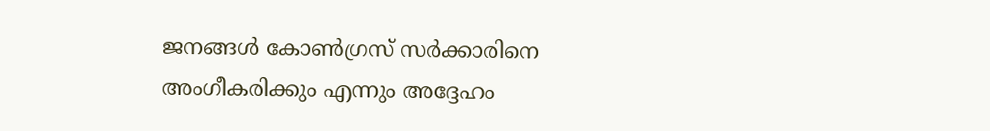ജനങ്ങള്‍ കോണ്‍ഗ്രസ് സര്‍ക്കാരിനെ അംഗീകരിക്കും എന്നും അദ്ദേഹം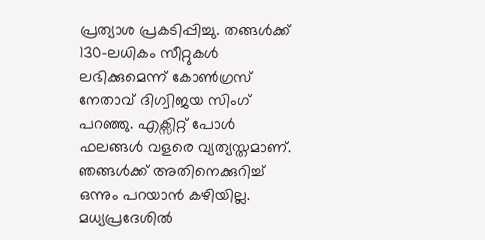പ്രത്യാശ പ്രകടിപ്പിച്ചു. തങ്ങള്‍ക്ക് 130-ലധികം സീറ്റുകള്‍ ലഭിക്കുമെന്ന് കോണ്‍ഗ്രസ് നേതാവ് ദിഗ്വിജയ സിംഗ് പറഞ്ഞു. എക്സിറ്റ് പോള്‍ ഫലങ്ങള്‍ വളരെ വ്യത്യസ്തമാണ്. ഞങ്ങള്‍ക്ക് അതിനെക്കുറിച്ച് ഒന്നും പറയാന്‍ കഴിയില്ല. മധ്യപ്രദേശില്‍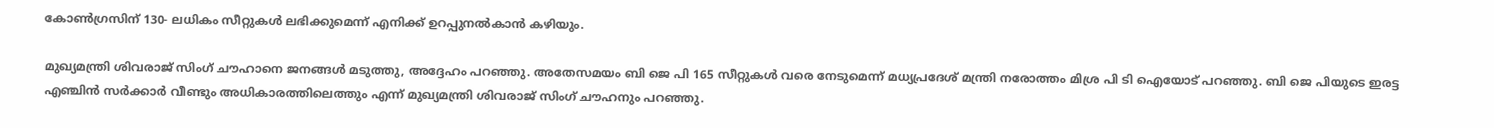കോണ്‍ഗ്രസിന് 130- ലധികം സീറ്റുകള്‍ ലഭിക്കുമെന്ന് എനിക്ക് ഉറപ്പുനല്‍കാന്‍ കഴിയും.

മുഖ്യമന്ത്രി ശിവരാജ് സിംഗ് ചൗഹാനെ ജനങ്ങള്‍ മടുത്തു, അദ്ദേഹം പറഞ്ഞു. അതേസമയം ബി ജെ പി 165 സീറ്റുകള്‍ വരെ നേടുമെന്ന് മധ്യപ്രദേശ് മന്ത്രി നരോത്തം മിശ്ര പി ടി ഐയോട് പറഞ്ഞു. ബി ജെ പിയുടെ ഇരട്ട എഞ്ചിന്‍ സര്‍ക്കാര്‍ വീണ്ടും അധികാരത്തിലെത്തും എന്ന് മുഖ്യമന്ത്രി ശിവരാജ് സിംഗ് ചൗഹനും പറഞ്ഞു.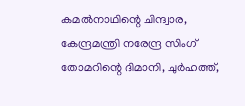കമല്‍നാഥിന്റെ ചിന്ദ്വാര, കേന്ദ്രമന്ത്രി നരേന്ദ്ര സിംഗ് തോമറിന്റെ ദിമാനി, ചുര്‍ഹത്ത്,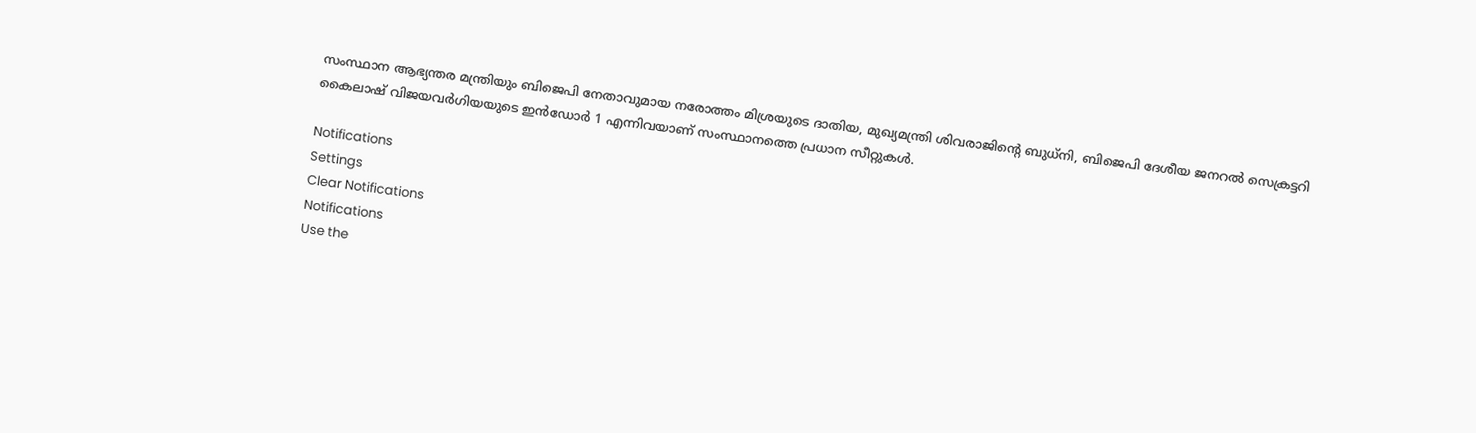സംസ്ഥാന ആഭ്യന്തര മന്ത്രിയും ബിജെപി നേതാവുമായ നരോത്തം മിശ്രയുടെ ദാതിയ, മുഖ്യമന്ത്രി ശിവരാജിന്റെ ബുധ്നി, ബിജെപി ദേശീയ ജനറല്‍ സെക്രട്ടറി കൈലാഷ് വിജയവര്‍ഗിയയുടെ ഇന്‍ഡോര്‍ 1 എന്നിവയാണ് സംസ്ഥാനത്തെ പ്രധാന സീറ്റുകള്‍.

Notifications
Settings
Clear Notifications
Notifications
Use the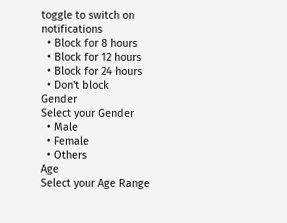toggle to switch on notifications
  • Block for 8 hours
  • Block for 12 hours
  • Block for 24 hours
  • Don't block
Gender
Select your Gender
  • Male
  • Female
  • Others
Age
Select your Age Range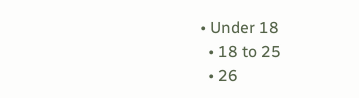• Under 18
  • 18 to 25
  • 26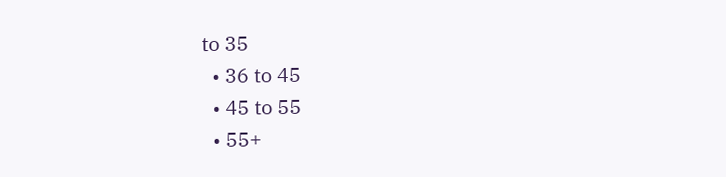to 35
  • 36 to 45
  • 45 to 55
  • 55+